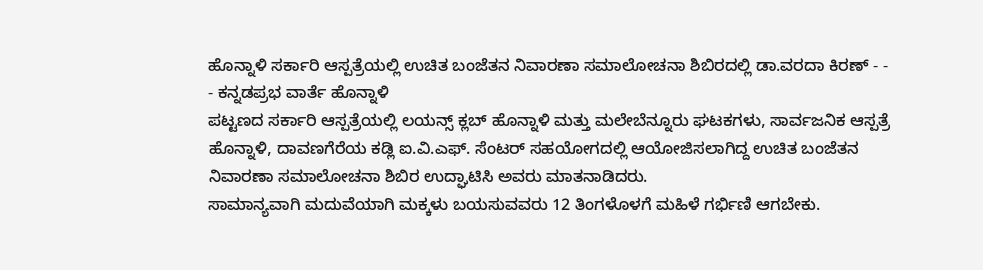ಹೊನ್ನಾಳಿ ಸರ್ಕಾರಿ ಆಸ್ಪತ್ರೆಯಲ್ಲಿ ಉಚಿತ ಬಂಜೆತನ ನಿವಾರಣಾ ಸಮಾಲೋಚನಾ ಶಿಬಿರದಲ್ಲಿ ಡಾ.ವರದಾ ಕಿರಣ್ - - - ಕನ್ನಡಪ್ರಭ ವಾರ್ತೆ ಹೊನ್ನಾಳಿ
ಪಟ್ಟಣದ ಸರ್ಕಾರಿ ಆಸ್ಪತ್ರೆಯಲ್ಲಿ ಲಯನ್ಸ್ ಕ್ಲಬ್ ಹೊನ್ನಾಳಿ ಮತ್ತು ಮಲೇಬೆನ್ನೂರು ಘಟಕಗಳು, ಸಾರ್ವಜನಿಕ ಆಸ್ಪತ್ರೆ ಹೊನ್ನಾಳಿ, ದಾವಣಗೆರೆಯ ಕಡ್ಲಿ ಐ.ವಿ.ಎಫ್. ಸೆಂಟರ್ ಸಹಯೋಗದಲ್ಲಿ ಆಯೋಜಿಸಲಾಗಿದ್ದ ಉಚಿತ ಬಂಜೆತನ ನಿವಾರಣಾ ಸಮಾಲೋಚನಾ ಶಿಬಿರ ಉದ್ಘಾಟಿಸಿ ಅವರು ಮಾತನಾಡಿದರು.
ಸಾಮಾನ್ಯವಾಗಿ ಮದುವೆಯಾಗಿ ಮಕ್ಕಳು ಬಯಸುವವರು 12 ತಿಂಗಳೊಳಗೆ ಮಹಿಳೆ ಗರ್ಭಿಣಿ ಆಗಬೇಕು.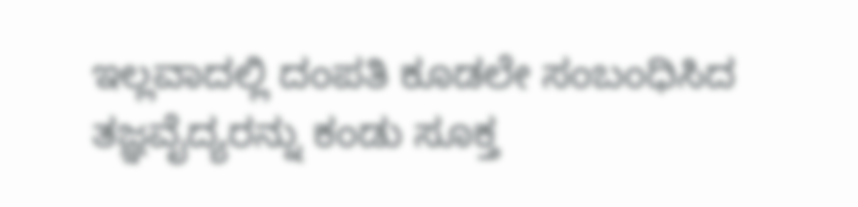ಇಲ್ಲವಾದಲ್ಲಿ ದಂಪತಿ ಕೂಡಲೇ ಸಂಬಂಧಿಸಿದ ತಜ್ಞವೈದ್ಯರನ್ನು ಕಂಡು ಸೂಕ್ತ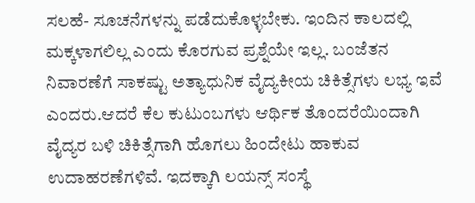ಸಲಹೆ- ಸೂಚನೆಗಳನ್ನು ಪಡೆದುಕೊಳ್ಳಬೇಕು. ಇಂದಿನ ಕಾಲದಲ್ಲಿ ಮಕ್ಕಳಾಗಲಿಲ್ಲ ಎಂದು ಕೊರಗುವ ಪ್ರಶ್ನೆಯೇ ಇಲ್ಲ. ಬಂಜೆತನ ನಿವಾರಣೆಗೆ ಸಾಕಷ್ಟು ಅತ್ಯಾಧುನಿಕ ವೈದ್ಯಕೀಯ ಚಿಕಿತ್ಸೆಗಳು ಲಭ್ಯ ಇವೆ ಎಂದರು.ಆದರೆ ಕೆಲ ಕುಟುಂಬಗಳು ಆರ್ಥಿಕ ತೊಂದರೆಯಿಂದಾಗಿ ವೈದ್ಯರ ಬಳಿ ಚಿಕಿತ್ಸೆಗಾಗಿ ಹೊಗಲು ಹಿಂದೇಟು ಹಾಕುವ ಉದಾಹರಣೆಗಳಿವೆ. ಇದಕ್ಕಾಗಿ ಲಯನ್ಸ್ ಸಂಸ್ಥೆ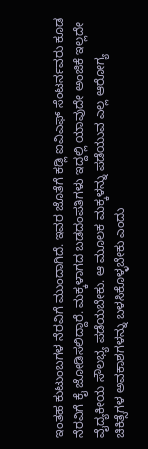ಇಂತಹ ಕುಟುಂಬಗಳ ನೆರವಿಗೆ ಮುಂದಾಗಿದೆ. ಇವರ ಜೊತೆಗೆ ಕಡ್ಲಿ ಐವಿಎಫ್ ಸೆಂಟರ್ನವರು ಕೂಡ ನೆರವಿಗೆ ಕೈ ಜೋಡಿಸಲಿದ್ದಾರೆ. ಮಕ್ಕಳಾಗದ ಬಡದಂಪತಿಗಳು ಇದ್ದಲ್ಲಿ ಯಾವುದೇ ಅಂಜಿಕೆ ಇಲ್ಲದೇ ವೈದ್ಯಕೀಯ ಸೌಲಭ್ಯ ಪಡೆಯಬೇಕು. ಆ ಮೂಲಕ ಮಕ್ಕಳನ್ನು ಪಡೆಯುವ ಎಲ್ಲ ಆರೋಗ್ಯ ಚಿಕಿತ್ಸೆಗಳ ಅವಕಾಶಗಳನ್ನು ಬಳಸಿಕೊಳ್ಳಬೇಕು ಎಂದು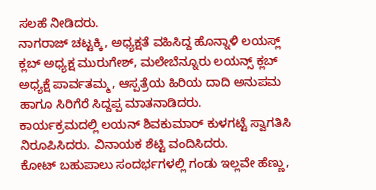ಸಲಹೆ ನೀಡಿದರು.
ನಾಗರಾಜ್ ಚಟ್ಟಕ್ಕಿ, ಅಧ್ಯಕ್ಷತೆ ವಹಿಸಿದ್ದ ಹೊನ್ನಾಳಿ ಲಯಸ್ಲ್ ಕ್ಲಬ್ ಅಧ್ಯಕ್ಷ ಮುರುಗೇಶ್, ಮಲೇಬೆನ್ನೂರು ಲಯನ್ಸ್ ಕ್ಲಬ್ ಅಧ್ಯಕ್ಷೆ ಪಾರ್ವತಮ್ಮ, ಆಸ್ಪತ್ರೆಯ ಹಿರಿಯ ದಾದಿ ಅನುಪಮ ಹಾಗೂ ಸಿರಿಗೆರೆ ಸಿದ್ದಪ್ಪ ಮಾತನಾಡಿದರು.
ಕಾರ್ಯಕ್ರಮದಲ್ಲಿ ಲಯನ್ ಶಿವಕುಮಾರ್ ಕುಳಗಟ್ಟೆ ಸ್ವಾಗತಿಸಿ ನಿರೂಪಿಸಿದರು. ವಿನಾಯಕ ಶೆಟ್ಟಿ ವಂದಿಸಿದರು.
ಕೋಟ್ ಬಹುಪಾಲು ಸಂದರ್ಭಗಳಲ್ಲಿ ಗಂಡು ಇಲ್ಲವೇ ಹೆಣ್ಣು,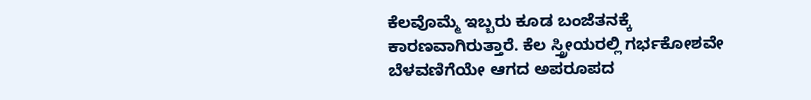ಕೆಲವೊಮ್ಮೆ ಇಬ್ಬರು ಕೂಡ ಬಂಜೆತನಕ್ಕೆ ಕಾರಣವಾಗಿರುತ್ತಾರೆ. ಕೆಲ ಸ್ತ್ರೀಯರಲ್ಲಿ ಗರ್ಭಕೋಶವೇ ಬೆಳವಣಿಗೆಯೇ ಆಗದ ಅಪರೂಪದ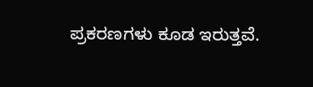ಪ್ರಕರಣಗಳು ಕೂಡ ಇರುತ್ತವೆ.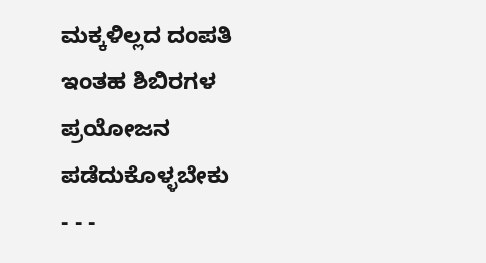ಮಕ್ಕಳಿಲ್ಲದ ದಂಪತಿ ಇಂತಹ ಶಿಬಿರಗಳ ಪ್ರಯೋಜನ ಪಡೆದುಕೊಳ್ಳಬೇಕು
- - -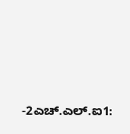-2ಎಚ್.ಎಲ್.ಐ1: